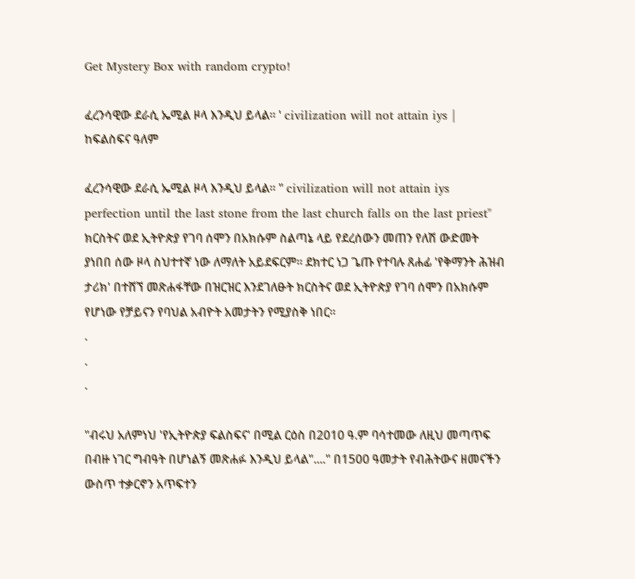Get Mystery Box with random crypto!

ፈረንሳዊው ደራሲ ኤሚል ዞላ እንዲህ ይላል። ' civilization will not attain iys | ከፍልስፍና ዓለም

ፈረንሳዊው ደራሲ ኤሚል ዞላ እንዲህ ይላል። " civilization will not attain iys perfection until the last stone from the last church falls on the last priest" ክርስትና ወደ ኢትዮጵያ የገባ ሰሞን በአክሱም ስልጣኔ ላይ የደረሰውን መጠን የለሽ ውድመት ያነበበ ሰው ዞላ ስህተተኛ ነው ለማለት አይደፍርም። ደክተር ነጋ ጌጡ የተባሉ ጸሐፊ 'የቅማንት ሕዝብ ታሪክ' በተሸኘ መጽሐፋቸው በዝርዝር እንደገለፁት ክርስትና ወደ ኢትዮጵያ የገባ ሰሞን በአክሱም የሆነው የቻይናን የባህል አብዮት አመታትን የሚያስቅ ነበር።
.
.
.

"ብሩህ አለምነህ 'የኢትዮጵያ ፍልስፍና' በሚል ርዕስ በ2010 ዓ.ም ባሳተመው ለዚህ መጣጥፍ በብዙ ነገር ግብዓት በሆነልኝ መጽሐፉ እንዲህ ይላል"...." በ1500 ዓመታት የብሕትውና ዘመናችን ውስጥ ተቃርኖን አጥፍተን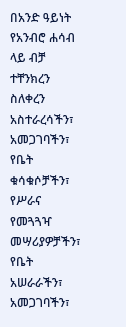በአንድ ዓይነት የአንብሮ ሐሳብ ላይ ብቻ ተቸንክረን ስለቀረን አስተራረሳችን፣ አመጋገባችን፣ የቤት ቁሳቁሶቻችን፣ የሥራና የመጓጓዣ መሣሪያዎቻችን፣ የቤት አሠራራችን፣ አመጋገባችን፣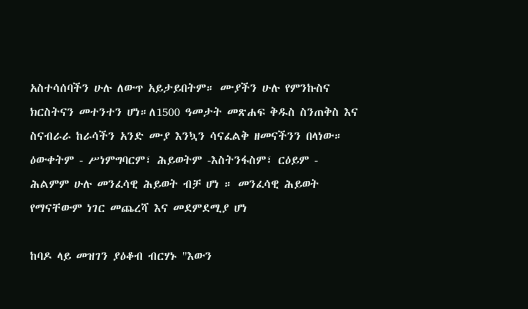አስተሳሰባችን ሁሉ ለውጥ አይታይበትም። ሙያችን ሁሉ የምንኩስና ክርስትናን መተንተን ሆነ።ለ1500 ዓመታት መጽሐፍ ቅዱስ ስንጠቅስ እና ስናብራራ ከራሳችን አንድ ሙያ እንኳን ሳናፈልቅ ዘመናችንን በላነው። ዕውቀትም - ሥነምግባርም፣ ሕይወትም -እስትንፋስም፣ ርዕይም - ሕልምም ሁሉ መንፈሳዊ ሕይወት ብቻ ሆነ ። መንፈሳዊ ሕይወት የማናቸውም ነገር መጨረሻ እና መደምደሚያ ሆነ

ከባዶ ላይ መዝገን ያዕቆብ ብርሃኑ "እውን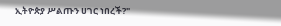ኢትዮጵያ ሥልጡን ሀገር ነበረች?"